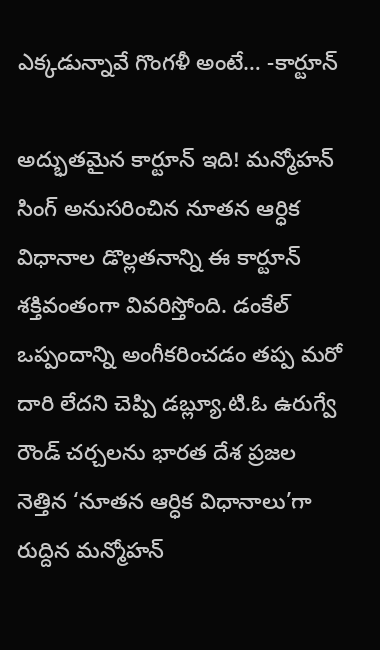ఎక్కడున్నావే గొంగళీ అంటే… -కార్టూన్

అద్భుతమైన కార్టూన్ ఇది! మన్మోహన్ సింగ్ అనుసరించిన నూతన ఆర్ధిక విధానాల డొల్లతనాన్ని ఈ కార్టూన్ శక్తివంతంగా వివరిస్తోంది. డంకేల్ ఒప్పందాన్ని అంగీకరించడం తప్ప మరో దారి లేదని చెప్పి డబ్ల్యూ.టి.ఓ ఉరుగ్వే రౌండ్ చర్చలను భారత దేశ ప్రజల నెత్తిన ‘నూతన ఆర్ధిక విధానాలు’గా రుద్దిన మన్మోహన్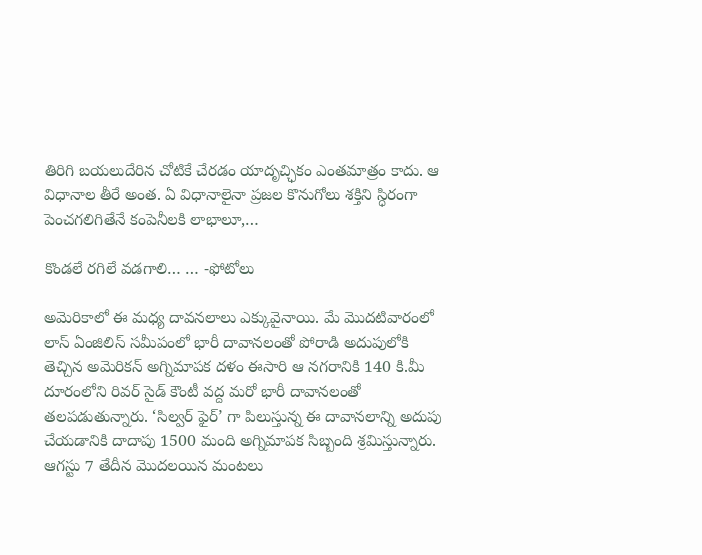తిరిగి బయలుదేరిన చోటికే చేరడం యాదృచ్ఛికం ఎంతమాత్రం కాదు. ఆ విధానాల తీరే అంత. ఏ విధానాలైనా ప్రజల కొనుగోలు శక్తిని స్ధిరంగా పెంచగలిగితేనే కంపెనీలకి లాభాలూ,…

కొండలే రగిలే వడగాలి… … -ఫోటోలు

అమెరికాలో ఈ మధ్య దావనలాలు ఎక్కువైనాయి. మే మొదటివారంలో లాస్ ఏంజిలిస్ సమీపంలో భారీ దావానలంతో పోరాడి అదుపులోకి తెచ్చిన అమెరికన్ అగ్నిమాపక దళం ఈసారి ఆ నగరానికి 140 కి.మీ దూరంలోని రివర్ సైడ్ కౌంటీ వద్ద మరో భారీ దావానలంతో తలపడుతున్నారు. ‘సిల్వర్ ఫైర్’ గా పిలుస్తున్న ఈ దావానలాన్ని అదుపు చేయడానికి దాదాపు 1500 మంది అగ్నిమాపక సిబ్బంది శ్రమిస్తున్నారు. ఆగస్టు 7 తేదీన మొదలయిన మంటలు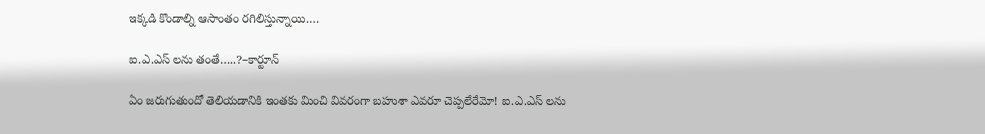ఇక్కడి కొండాల్ని ఆసాంతం రగిలిస్తున్నాయి.…

ఐ.ఎ.ఎస్ లను తంతే…..?–కార్టూన్

ఏం జరుగుతుందో తెలియడానికి ఇంతకు మించి వివరంగా బహుశా ఎవరూ చెప్పలేరేమో! ఐ.ఎ.ఎస్ లను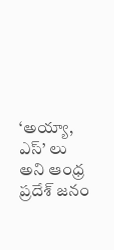‘అయ్యా, ఎస్’ లు అని ఆంధ్ర ప్రదేశ్ జనం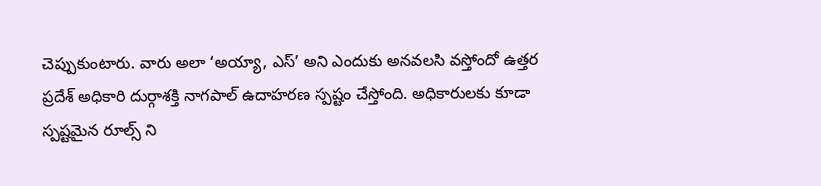చెప్పుకుంటారు. వారు అలా ‘అయ్యా, ఎస్’ అని ఎందుకు అనవలసి వస్తోందో ఉత్తర ప్రదేశ్ అధికారి దుర్గాశక్తి నాగపాల్ ఉదాహరణ స్పష్టం చేస్తోంది. అధికారులకు కూడా స్పష్టమైన రూల్స్ ని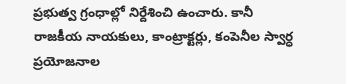ప్రభుత్వ గ్రంధాల్లో నిర్దేశించి ఉంచారు. కానీ రాజకీయ నాయకులు, కాంట్రాక్టర్లు, కంపెనీల స్వార్ధ ప్రయోజనాల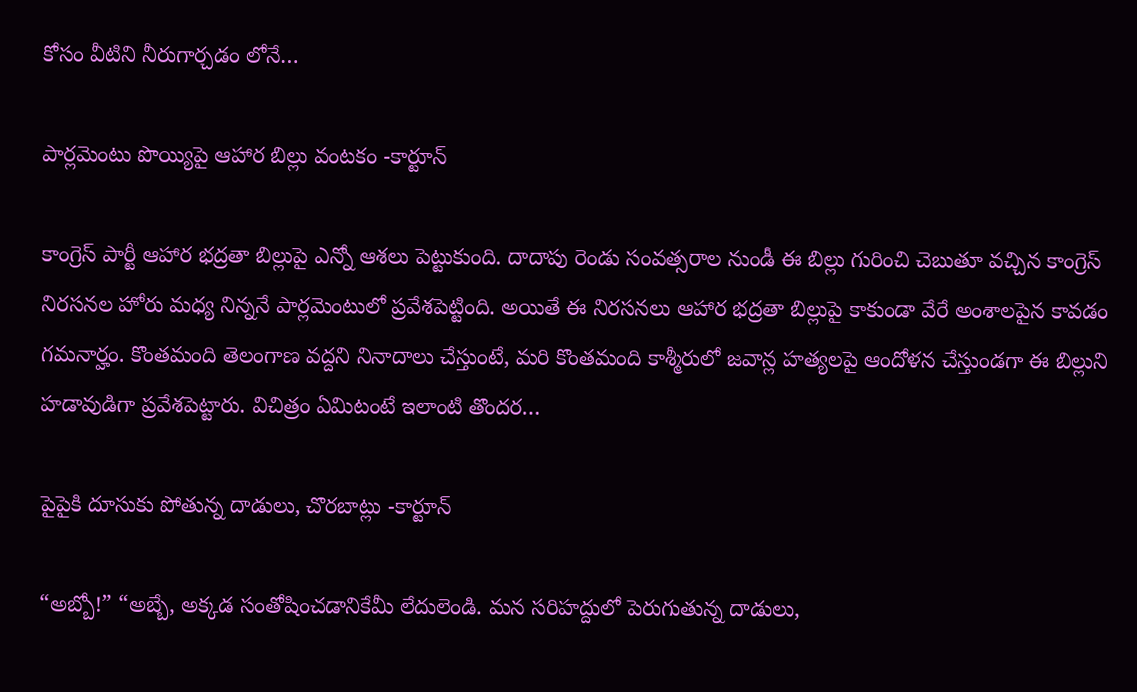కోసం వీటిని నీరుగార్చడం లోనే…

పార్లమెంటు పొయ్యిపై ఆహార బిల్లు వంటకం -కార్టూన్

కాంగ్రెస్ పార్టీ ఆహార భద్రతా బిల్లుపై ఎన్నో ఆశలు పెట్టుకుంది. దాదాపు రెండు సంవత్సరాల నుండీ ఈ బిల్లు గురించి చెబుతూ వచ్చిన కాంగ్రెస్ నిరసనల హోరు మధ్య నిన్ననే పార్లమెంటులో ప్రవేశపెట్టింది. అయితే ఈ నిరసనలు ఆహార భద్రతా బిల్లుపై కాకుండా వేరే అంశాలపైన కావడం గమనార్హం. కొంతమంది తెలంగాణ వద్దని నినాదాలు చేస్తుంటే, మరి కొంతమంది కాశ్మీరులో జవాన్ల హత్యలపై ఆందోళన చేస్తుండగా ఈ బిల్లుని హడావుడిగా ప్రవేశపెట్టారు. విచిత్రం ఏమిటంటే ఇలాంటి తొందర…

పైపైకి దూసుకు పోతున్న దాడులు, చొరబాట్లు -కార్టూన్

“అబ్బో!” “అబ్బే, అక్కడ సంతోషించడానికేమీ లేదులెండి. మన సరిహద్దులో పెరుగుతున్న దాడులు,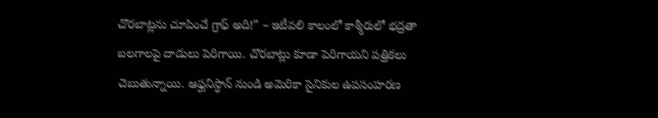చొరబాట్లను చూపించే గ్రాఫ్ అది!” – ఇటీవలి కాలంలో కాశ్మీరులో భద్రతా బలగాలపై దాడులు పెరిగాయి. చొరబాట్లు కూడా పెరిగాయని పత్రికలు చెబుతున్నాయి. ఆఫ్ఘనిస్ధాన్ నుండి అమెరికా సైనికుల ఉపసంహరణ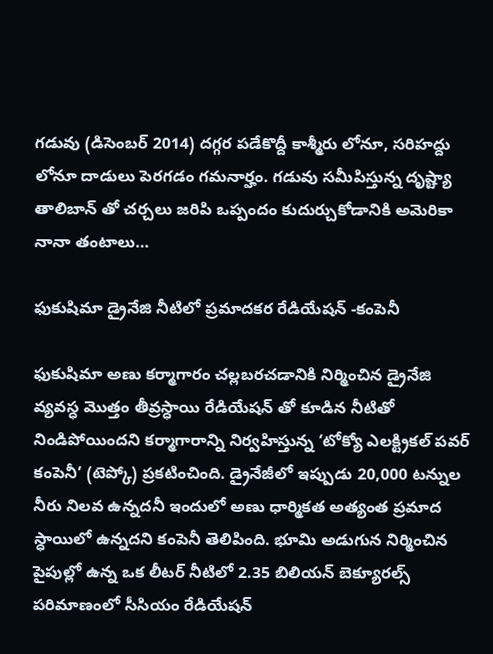గడువు (డిసెంబర్ 2014) దగ్గర పడేకొద్దీ కాశ్మీరు లోనూ, సరిహద్దు లోనూ దాడులు పెరగడం గమనార్హం. గడువు సమీపిస్తున్న దృష్ట్యా తాలిబాన్ తో చర్చలు జరిపి ఒప్పందం కుదుర్చుకోడానికి అమెరికా నానా తంటాలు…

ఫుకుషిమా డ్రైనేజి నీటిలో ప్రమాదకర రేడియేషన్ -కంపెనీ

ఫుకుషిమా అణు కర్మాగారం చల్లబరచడానికి నిర్మించిన డ్రైనేజి వ్యవస్ధ మొత్తం తీవ్రస్ధాయి రేడియేషన్ తో కూడిన నీటితో నిండిపోయిందని కర్మాగారాన్ని నిర్వహిస్తున్న ‘టోక్యో ఎలక్ట్రికల్ పవర్ కంపెనీ’ (టెప్కో) ప్రకటించింది. డ్రైనేజీలో ఇప్పుడు 20,000 టన్నుల నీరు నిలవ ఉన్నదనీ ఇందులో అణు ధార్మికత అత్యంత ప్రమాద స్ధాయిలో ఉన్నదని కంపెనీ తెలిపింది. భూమి అడుగున నిర్మించిన పైపుల్లో ఉన్న ఒక లీటర్ నీటిలో 2.35 బిలియన్ బెక్యూరల్స్ పరిమాణంలో సీసియం రేడియేషన్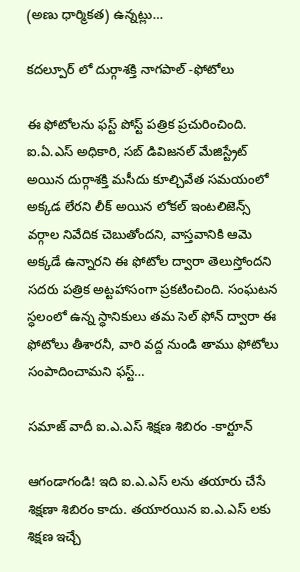(అణు ధార్మికత) ఉన్నట్లు…

కదల్పూర్ లో దుర్గాశక్తి నాగపాల్ -ఫోటోలు

ఈ ఫోటోలను ఫస్ట్ పోస్ట్ పత్రిక ప్రచురించింది. ఐ.ఏ.ఎస్ అధికారి, సబ్ డివిజనల్ మేజిస్ట్రేట్ అయిన దుర్గాశక్తి మసీదు కూల్చివేత సమయంలో అక్కడ లేరని లీక్ అయిన లోకల్ ఇంటలిజెన్స్ వర్గాల నివేదిక చెబుతోందని, వాస్తవానికి ఆమె అక్కడే ఉన్నారని ఈ ఫోటోల ద్వారా తెలుస్తోందని సదరు పత్రిక అట్టహాసంగా ప్రకటించింది. సంఘటన స్ధలంలో ఉన్న స్ధానికులు తమ సెల్ ఫోన్ ద్వారా ఈ ఫోటోలు తీశారనీ, వారి వద్ద నుండి తాము ఫోటోలు సంపాదించామని ఫస్ట్…

సమాజ్ వాదీ ఐ.ఎ.ఎస్ శిక్షణ శిబిరం -కార్టూన్

ఆగండాగండి! ఇది ఐ.ఎ.ఎస్ లను తయారు చేసే శిక్షణా శిబిరం కాదు. తయారయిన ఐ.ఎ.ఎస్ లకు శిక్షణ ఇచ్చే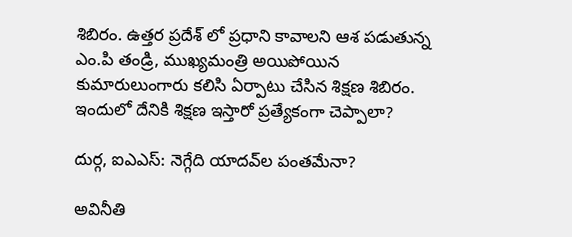శిబిరం. ఉత్తర ప్రదేశ్ లో ప్రధాని కావాలని ఆశ పడుతున్న ఎం.పి తండ్రి, ముఖ్యమంత్రి అయిపోయిన కుమారులుంగారు కలిసి ఏర్పాటు చేసిన శిక్షణ శిబిరం. ఇందులో దేనికి శిక్షణ ఇస్తారో ప్రత్యేకంగా చెప్పాలా?

దుర్గ, ఐఎఎస్: నెగ్గేది యాదవ్‌ల పంతమేనా?

అవినీతి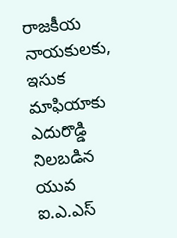రాజకీయ నాయకులకు, ఇసుక మాఫియాకు ఎదురొడ్డి నిలబడిన యువ ఐ.ఎ.ఎస్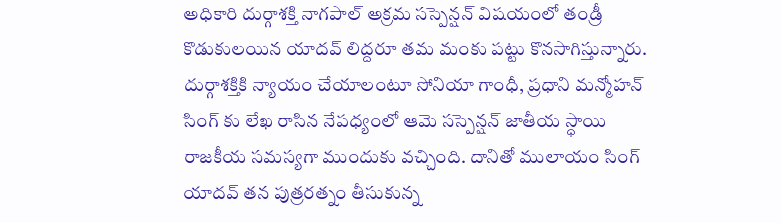అధికారి దుర్గాశక్తి నాగపాల్ అక్రమ సస్పెన్షన్ విషయంలో తండ్రీ కొడుకులయిన యాదవ్ లిద్దరూ తమ మంకు పట్టు కొనసాగిస్తున్నారు. దుర్గాశక్తికి న్యాయం చేయాలంటూ సోనియా గాంధీ, ప్రధాని మన్మోహన్ సింగ్ కు లేఖ రాసిన నేపధ్యంలో ఆమె సస్పెన్షన్ జాతీయ స్ధాయి రాజకీయ సమస్యగా ముందుకు వచ్చింది. దానితో ములాయం సింగ్ యాదవ్ తన పుత్రరత్నం తీసుకున్న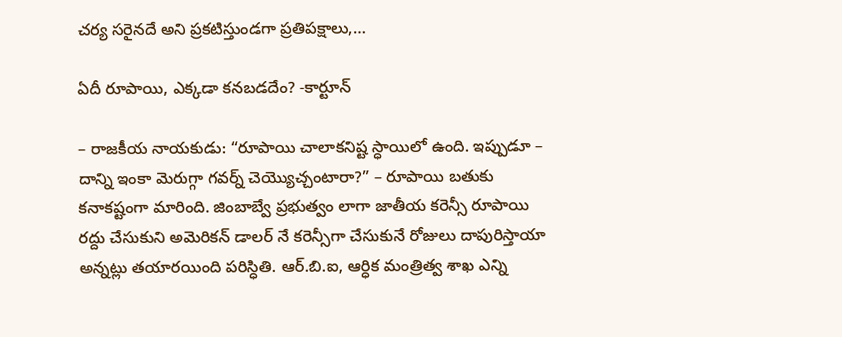చర్య సరైనదే అని ప్రకటిస్తుండగా ప్రతిపక్షాలు,…

ఏదీ రూపాయి, ఎక్కడా కనబడదేం? -కార్టూన్

– రాజకీయ నాయకుడు: “రూపాయి చాలాకనిష్ట స్ధాయిలో ఉంది. ఇప్పుడూ – దాన్ని ఇంకా మెరుగ్గా గవర్న్ చెయ్యొచ్చంటారా?” – రూపాయి బతుకు కనాకష్టంగా మారింది. జింబాబ్వే ప్రభుత్వం లాగా జాతీయ కరెన్సీ రూపాయి రద్దు చేసుకుని అమెరికన్ డాలర్ నే కరెన్సీగా చేసుకునే రోజులు దాపురిస్తాయా అన్నట్లు తయారయింది పరిస్ధితి. ఆర్.బి.ఐ, ఆర్ధిక మంత్రిత్వ శాఖ ఎన్ని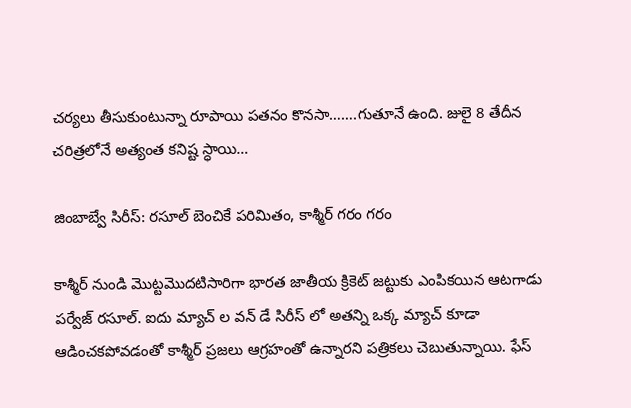చర్యలు తీసుకుంటున్నా రూపాయి పతనం కొనసా…….గుతూనే ఉంది. జులై 8 తేదీన చరిత్రలోనే అత్యంత కనిష్ట స్ధాయి…

జింబాబ్వే సిరీస్: రసూల్ బెంచికే పరిమితం, కాశ్మీర్ గరం గరం

కాశ్మీర్ నుండి మొట్టమొదటిసారిగా భారత జాతీయ క్రికెట్ జట్టుకు ఎంపికయిన ఆటగాడు పర్వేజ్ రసూల్. ఐదు మ్యాచ్ ల వన్ డే సిరీస్ లో అతన్ని ఒక్క మ్యాచ్ కూడా ఆడించకపోవడంతో కాశ్మీర్ ప్రజలు ఆగ్రహంతో ఉన్నారని పత్రికలు చెబుతున్నాయి. ఫేస్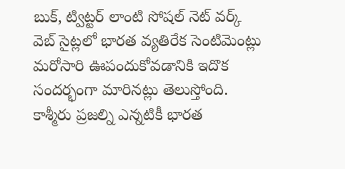బుక్, ట్విట్టర్ లాంటి సోషల్ నెట్ వర్క్ వెబ్ సైట్లలో భారత వ్యతిరేక సెంటిమెంట్లు మరోసారి ఊపందుకోవడానికి ఇదొక సందర్భంగా మారినట్లు తెలుస్తోంది. కాశ్మీరు ప్రజల్ని ఎన్నటికీ భారత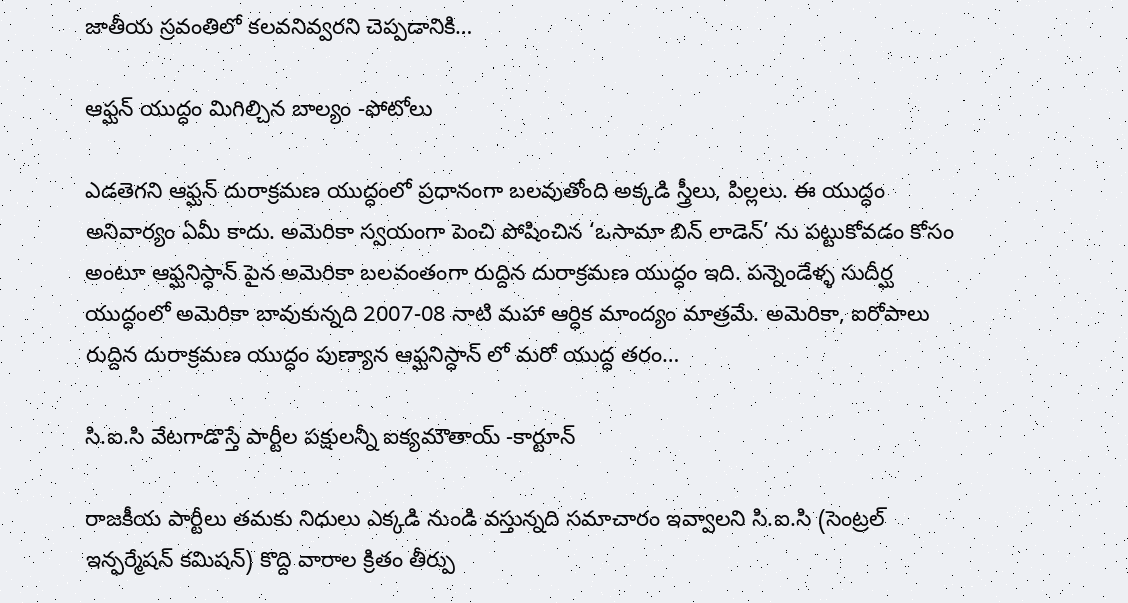జాతీయ స్రవంతిలో కలవనివ్వరని చెప్పడానికి…

ఆఫ్ఘన్ యుద్ధం మిగిల్చిన బాల్యం -ఫోటోలు

ఎడతెగని ఆఫ్ఘన్ దురాక్రమణ యుద్ధంలో ప్రధానంగా బలవుతోంది అక్కడి స్త్రీలు, పిల్లలు. ఈ యుద్ధం అనివార్యం ఏమీ కాదు. అమెరికా స్వయంగా పెంచి పోషించిన ‘ఒసామా బిన్ లాడెన్’ ను పట్టుకోవడం కోసం అంటూ ఆఫ్ఘనిస్ధాన్ పైన అమెరికా బలవంతంగా రుద్దిన దురాక్రమణ యుద్ధం ఇది. పన్నెండేళ్ళ సుదీర్ఘ యుద్ధంలో అమెరికా బావుకున్నది 2007-08 నాటి మహా ఆర్ధిక మాంద్యం మాత్రమే. అమెరికా, ఐరోపాలు రుద్దిన దురాక్రమణ యుద్ధం పుణ్యాన ఆఫ్ఘనిస్ధాన్ లో మరో యుద్ధ తరం…

సి.ఐ.సి వేటగాడొస్తే పార్టీల పక్షులన్నీ ఐక్యమౌతాయ్ -కార్టూన్

రాజకీయ పార్టీలు తమకు నిధులు ఎక్కడి నుండి వస్తున్నది సమాచారం ఇవ్వాలని సి.ఐ.సి (సెంట్రల్ ఇన్ఫర్మేషన్ కమిషన్) కొద్ది వారాల క్రితం తీర్పు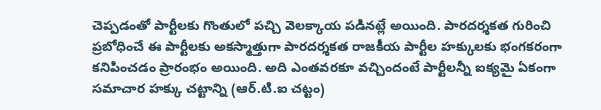చెప్పడంతో పార్టీలకు గొంతులో పచ్చి వెలక్కాయ పడినట్లే అయింది. పారదర్శకత గురించి ప్రబోధించే ఈ పార్టీలకు అకస్మాత్తుగా పారదర్శకత రాజకీయ పార్టీల హక్కులకు భంగకరంగా కనిపించడం ప్రారంభం అయింది. అది ఎంతవరకూ వచ్చిందంటే పార్టీలన్నీ ఐక్యమై ఏకంగా సమాచార హక్కు చట్టాన్ని (ఆర్.టి.ఐ చట్టం)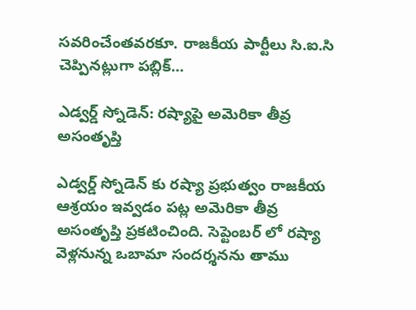సవరించేంతవరకూ. రాజకీయ పార్టీలు సి.ఐ.సి చెప్పినట్లుగా పబ్లిక్…

ఎడ్వర్డ్ స్నోడెన్: రష్యాపై అమెరికా తీవ్ర అసంతృప్తి

ఎడ్వర్డ్ స్నోడెన్ కు రష్యా ప్రభుత్వం రాజకీయ ఆశ్రయం ఇవ్వడం పట్ల అమెరికా తీవ్ర అసంతృప్తి ప్రకటించింది. సెప్టెంబర్ లో రష్యా వెళ్లనున్న ఒబామా సందర్శనను తాము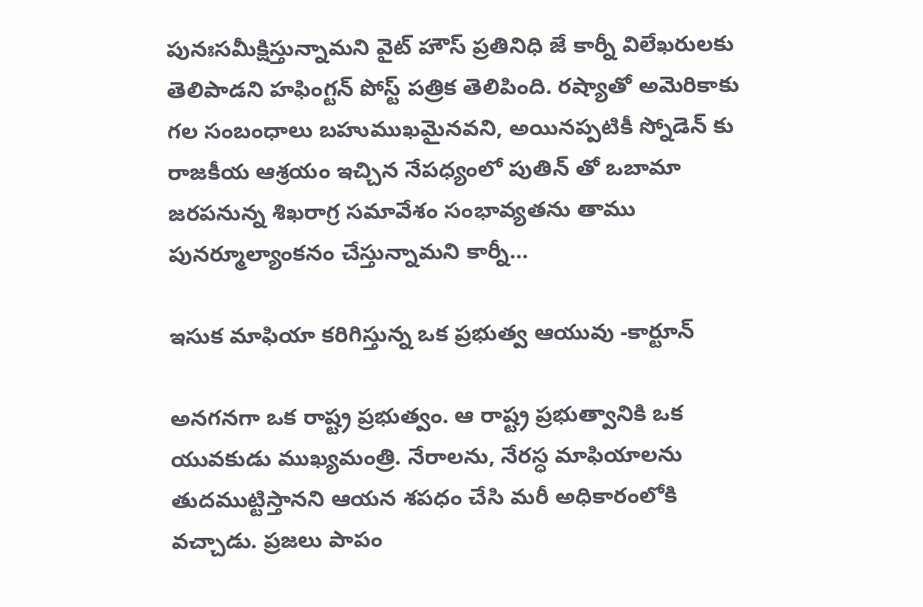పునఃసమీక్షిస్తున్నామని వైట్ హౌస్ ప్రతినిధి జే కార్నీ విలేఖరులకు తెలిపాడని హఫింగ్టన్ పోస్ట్ పత్రిక తెలిపింది. రష్యాతో అమెరికాకు గల సంబంధాలు బహుముఖమైనవని, అయినప్పటికీ స్నోడెన్ కు రాజకీయ ఆశ్రయం ఇచ్చిన నేపధ్యంలో పుతిన్ తో ఒబామా జరపనున్న శిఖరాగ్ర సమావేశం సంభావ్యతను తాము పునర్మూల్యాంకనం చేస్తున్నామని కార్నీ…

ఇసుక మాఫియా కరిగిస్తున్న ఒక ప్రభుత్వ ఆయువు -కార్టూన్

అనగనగా ఒక రాష్ట్ర ప్రభుత్వం. ఆ రాష్ట్ర ప్రభుత్వానికి ఒక యువకుడు ముఖ్యమంత్రి. నేరాలను, నేరస్ధ మాఫియాలను తుదముట్టిస్తానని ఆయన శపధం చేసి మరీ అధికారంలోకి వచ్చాడు. ప్రజలు పాపం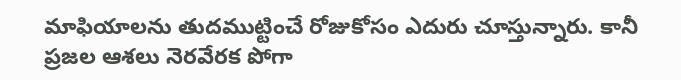మాఫియాలను తుదముట్టించే రోజుకోసం ఎదురు చూస్తున్నారు. కానీ ప్రజల ఆశలు నెరవేరక పోగా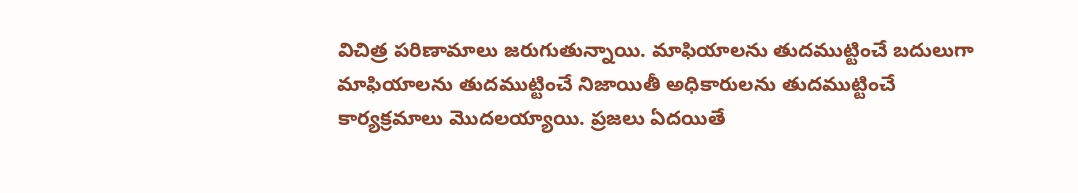విచిత్ర పరిణామాలు జరుగుతున్నాయి. మాఫియాలను తుదముట్టించే బదులుగా మాఫియాలను తుదముట్టించే నిజాయితీ అధికారులను తుదముట్టించే కార్యక్రమాలు మొదలయ్యాయి. ప్రజలు ఏదయితే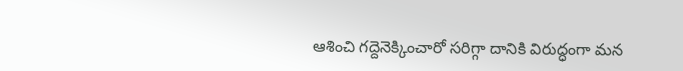ఆశించి గద్దెనెక్కించారో సరిగ్గా దానికి విరుద్ధంగా మన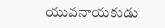యువనాయకుడు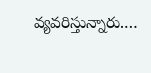వ్యవరిస్తున్నారు.…